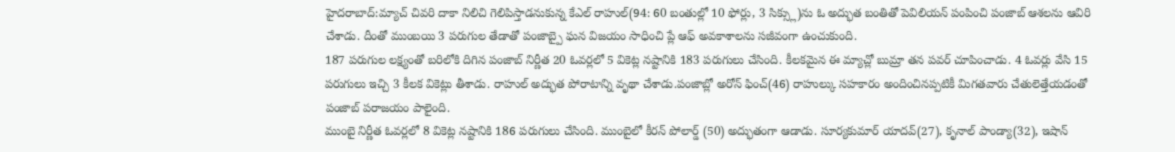హైదరాబాద్:మ్యాచ్ చివరి దాకా నిలిచి గెలిపిస్తాడనుకున్న కేఎల్ రాహుల్(94: 60 బంతుల్లో 10 ఫోర్లు, 3 సిక్స్లు)ను ఓ అద్భుత బంతితో పెవిలియన్ పంపించి పంజాబ్ ఆశలను ఆవిరి చేశాడు. దీంతో ముంబయి 3 పరుగుల తేడాతో పంజాబ్పై ఘన విజయం సాధించి ప్లే ఆఫ్ అవకాశాలను సజీవంగా ఉంచుకుంది.
187 పరుగుల లక్ష్యంతో బరిలోకి దిగిన పంజాబ్ నిర్ణీత 20 ఓవర్లలో 5 వికెట్ల నష్టానికి 183 పరుగులు చేసింది. కీలకమైన ఈ మ్యాచ్లో బుమ్రా తన పవర్ చూపించాడు. 4 ఓవర్లు వేసి 15 పరుగులు ఇచ్చి 3 కీలక వికెట్లు తీశాడు. రాహుల్ అద్భుత పోరాటాన్ని వృథా చేశాడు.పంజాబ్లో అరోన్ ఫించ్(46) రాహుల్కు సహకారం అందించినప్పటికీ మిగతవారు చేతులెత్తేయడంతో పంజాబ్ పరాజయం పాలైంది.
ముంబై నిర్ణీత ఓవర్లలో 8 వికెట్ల నష్టానికి 186 పరుగులు చేసింది. ముంబైలో కీరన్ పోలార్డ్ (50) అద్భుతంగా ఆడాడు. సూర్యకుమార్ యాదవ్(27), కృనాల్ పాండ్యా(32), ఇషాన్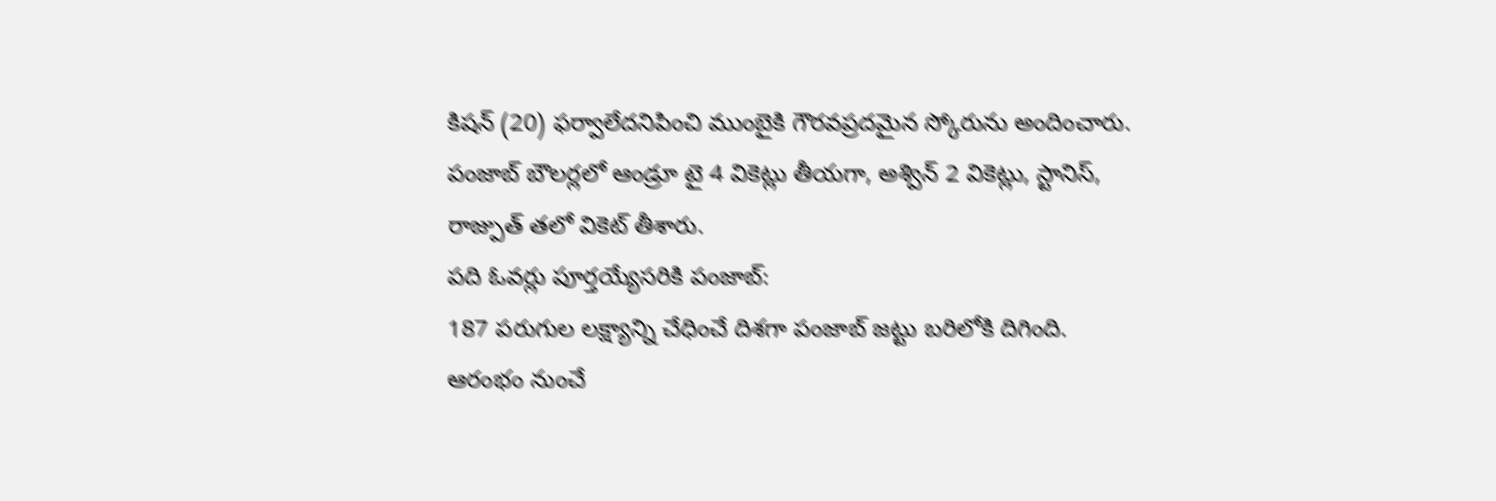కిషన్ (20) ఫర్వాలేదనిపించి ముంబైకి గౌరవప్రదమైన స్కోరును అందించారు. పంజాబ్ బౌలర్లలో ఆండ్రూ టై 4 వికెట్లు తీయగా, అశ్విన్ 2 వికెట్లు, స్టానిస్, రాజ్పుత్ తలో వికెట్ తీశారు.
పది ఓవర్లు పూర్తయ్యేసరికి పంజాబ్:
187 పరుగుల లక్ష్యాన్ని చేధించే దిశగా పంజాబ్ జట్టు బరిలోకి దిగింది. ఆరంభం నుంచే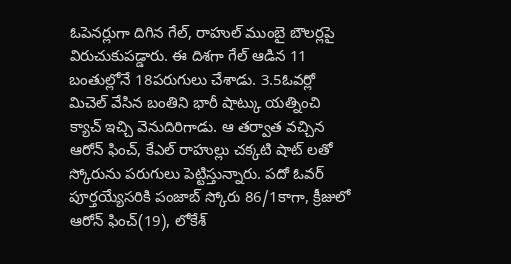ఓపెనర్లుగా దిగిన గేల్, రాహుల్ ముంబై బౌలర్లపై విరుచుకుపడ్డారు. ఈ దిశగా గేల్ ఆడిన 11 బంతుల్లోనే 18పరుగులు చేశాడు. 3.5ఓవర్లో మిచెల్ వేసిన బంతిని భారీ షాట్కు యత్నించి క్యాచ్ ఇచ్చి వెనుదిరిగాడు. ఆ తర్వాత వచ్చిన ఆరోన్ ఫించ్, కేఎల్ రాహుల్లు చక్కటి షాట్ లతో స్కోరును పరుగులు పెట్టిస్తున్నారు. పదో ఓవర్ పూర్తయ్యేసరికి పంజాబ్ స్కోరు 86/1కాగా, క్రీజులో ఆరోన్ ఫించ్(19), లోకేశ్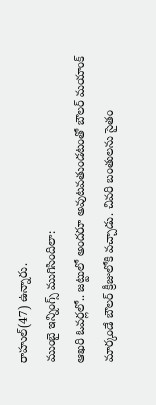రాహుల్(47) ఉన్నారు.
ముంబై ఇన్నింగ్స్ ముగిసిందిలా:
ఆఖరి ఓవర్లలో.. జట్టులో అందరూ అవుటవతుండటంతో బౌలర్ మయాంక్ మార్కండే బౌలర్ క్రీజులోకి వచ్చాడు. చివరి బంతులను సైతం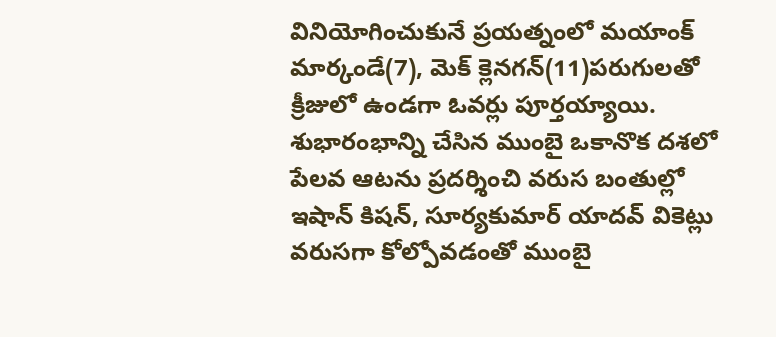వినియోగించుకునే ప్రయత్నంలో మయాంక్ మార్కండే(7), మెక్ క్లెనగన్(11)పరుగులతో క్రీజులో ఉండగా ఓవర్లు పూర్తయ్యాయి. శుభారంభాన్ని చేసిన ముంబై ఒకానొక దశలో పేలవ ఆటను ప్రదర్శించి వరుస బంతుల్లో ఇషాన్ కిషన్, సూర్యకుమార్ యాదవ్ వికెట్లు వరుసగా కోల్పోవడంతో ముంబై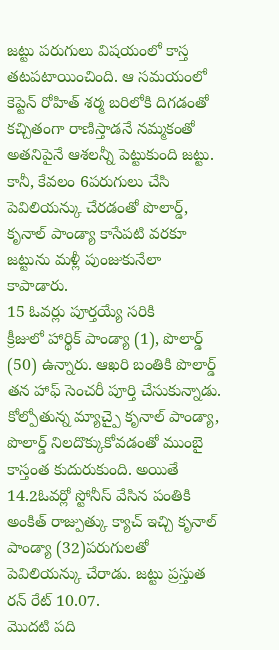జట్టు పరుగులు విషయంలో కాస్త తటపటాయించింది. ఆ సమయంలో కెప్టెన్ రోహిత్ శర్మ బరిలోకి దిగడంతో కచ్చితంగా రాణిస్తాడనే నమ్మకంతో అతనిపైనే ఆశలన్నీ పెట్టుకుంది జట్టు. కానీ, కేవలం 6పరుగులు చేసి పెవిలియన్కు చేరడంతో పొలార్డ్, కృనాల్ పాండ్యా కాసేపటి వరకూ జట్టును మళ్లీ పుంజుకునేలా కాపాడారు.
15 ఓవర్లు పూర్తయ్యే సరికి
క్రీజులో హార్థిక్ పాండ్యా (1), పొలార్డ్ (50) ఉన్నారు. ఆఖరి బంతికి పొలార్డ్ తన హాఫ్ సెంచరీ పూర్తి చేసుకున్నాడు. కోల్పోతున్న మ్యాచ్పై కృనాల్ పాండ్యా, పొలార్డ్ నిలదొక్కుకోవడంతో ముంబై కాస్తంత కుదురుకుంది. అయితే 14.2ఓవర్లో స్టోనీస్ వేసిన పంతికి అంకిత్ రాజ్పుత్కు క్యాచ్ ఇచ్చి కృనాల్ పాండ్యా (32)పరుగులతో పెవిలియన్కు చేరాడు. జట్టు ప్రస్తుత రన్ రేట్ 10.07.
మొదటి పది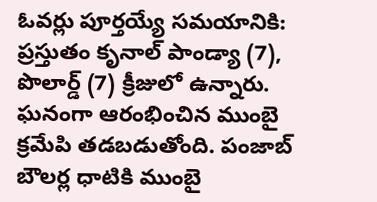ఓవర్లు పూర్తయ్యే సమయానికి:
ప్రస్తుతం కృనాల్ పాండ్యా (7), పొలార్డ్ (7) క్రీజులో ఉన్నారు. ఘనంగా ఆరంభించిన ముంబై క్రమేపి తడబడుతోంది. పంజాబ్ బౌలర్ల ధాటికి ముంబై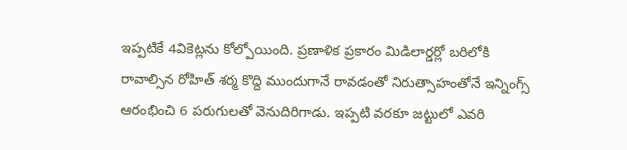ఇప్పటికే 4వికెట్లను కోల్పోయింది. ప్రణాళిక ప్రకారం మిడిలార్డర్లో బరిలోకి రావాల్సిన రోహిత్ శర్మ కొద్ది ముందుగానే రావడంతో నిరుత్సాహంతోనే ఇన్నింగ్స్ ఆరంభించి 6 పరుగులతో వెనుదిరిగాడు. ఇప్పటి వరకూ జట్టులో ఎవరి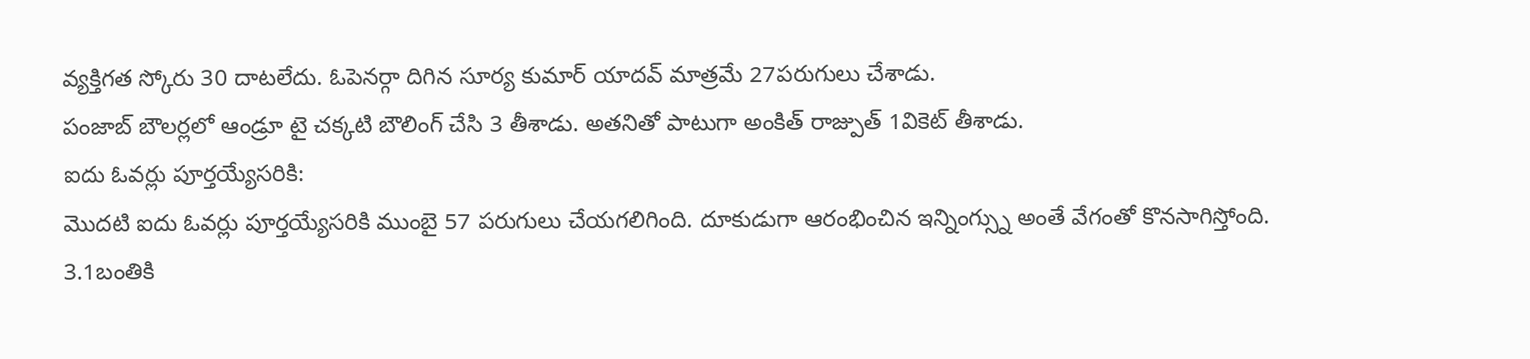వ్యక్తిగత స్కోరు 30 దాటలేదు. ఓపెనర్గా దిగిన సూర్య కుమార్ యాదవ్ మాత్రమే 27పరుగులు చేశాడు.
పంజాబ్ బౌలర్లలో ఆండ్రూ టై చక్కటి బౌలింగ్ చేసి 3 తీశాడు. అతనితో పాటుగా అంకిత్ రాజ్పుత్ 1వికెట్ తీశాడు.
ఐదు ఓవర్లు పూర్తయ్యేసరికి:
మొదటి ఐదు ఓవర్లు పూర్తయ్యేసరికి ముంబై 57 పరుగులు చేయగలిగింది. దూకుడుగా ఆరంభించిన ఇన్నింగ్స్ను అంతే వేగంతో కొనసాగిస్తోంది. 3.1బంతికి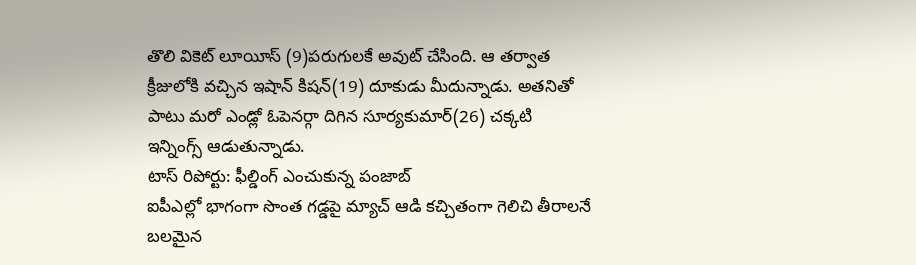తొలి వికెట్ లూయీస్ (9)పరుగులకే అవుట్ చేసింది. ఆ తర్వాత క్రీజులోకి వచ్చిన ఇషాన్ కిషన్(19) దూకుడు మీదున్నాడు. అతనితో పాటు మరో ఎండ్లో ఓపెనర్గా దిగిన సూర్యకుమార్(26) చక్కటి ఇన్నింగ్స్ ఆడుతున్నాడు.
టాస్ రిపోర్టు: ఫీల్డింగ్ ఎంచుకున్న పంజాబ్
ఐపీఎల్లో భాగంగా సొంత గడ్డపై మ్యాచ్ ఆడి కచ్చితంగా గెలిచి తీరాలనే బలమైన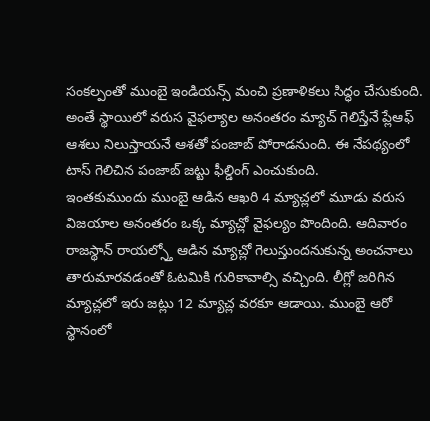సంకల్పంతో ముంబై ఇండియన్స్ మంచి ప్రణాళికలు సిద్ధం చేసుకుంది. అంతే స్థాయిలో వరుస వైఫల్యాల అనంతరం మ్యాచ్ గెలిస్తేనే ప్లేఆఫ్ ఆశలు నిలుస్తాయనే ఆశతో పంజాబ్ పోరాడనుంది. ఈ నేపథ్యంలో టాస్ గెలిచిన పంజాబ్ జట్టు ఫీల్డింగ్ ఎంచుకుంది.
ఇంతకుముందు ముంబై ఆడిన ఆఖరి 4 మ్యాచ్లలో మూడు వరుస విజయాల అనంతరం ఒక్క మ్యాచ్లో వైఫల్యం పొందింది. ఆదివారం రాజస్థాన్ రాయల్స్తో ఆడిన మ్యాచ్లో గెలుస్తుందనుకున్న అంచనాలు తారుమారవడంతో ఓటమికి గురికావాల్సి వచ్చింది. లీగ్లో జరిగిన మ్యాచ్లలో ఇరు జట్లు 12 మ్యాచ్ల వరకూ ఆడాయి. ముంబై ఆరో స్థానంలో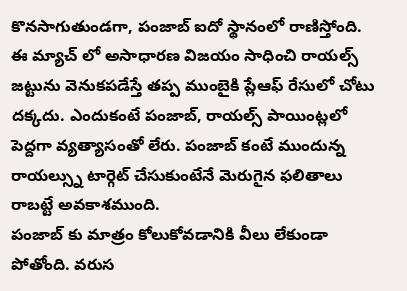కొనసాగుతుండగా, పంజాబ్ ఐదో స్థానంలో రాణిస్తోంది.
ఈ మ్యాచ్ లో అసాధారణ విజయం సాధించి రాయల్స్ జట్టును వెనుకపడేస్తే తప్ప ముంబైకి ప్లేఆఫ్ రేసులో చోటు దక్కదు. ఎందుకంటే పంజాబ్, రాయల్స్ పాయింట్లలో పెద్దగా వ్యత్యాసంతో లేరు. పంజాబ్ కంటే ముందున్న రాయల్స్ను టార్గెట్ చేసుకుంటేనే మెరుగైన ఫలితాలు రాబట్టే అవకాశముంది.
పంజాబ్ కు మాత్రం కోలుకోవడానికి వీలు లేకుండా పోతోంది. వరుస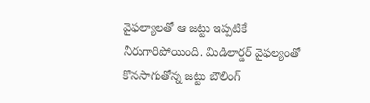వైఫల్యాలతో ఆ జట్టు ఇప్పటికే నీరుగారిపోయింది. మిడిలార్డర్ వైఫల్యంతో కొనసాగుతోన్న జట్టు బౌలింగ్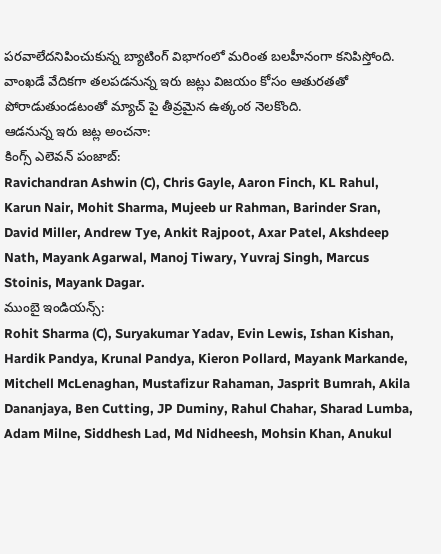పరవాలేదనిపించుకున్న బ్యాటింగ్ విభాగంలో మరింత బలహీనంగా కనిపిస్తోంది.
వాంఖడే వేదికగా తలపడనున్న ఇరు జట్లు విజయం కోసం ఆతురతతో పోరాడుతుండటంతో మ్యాచ్ పై తీవ్రమైన ఉత్కంఠ నెలకొంది.
ఆడనున్న ఇరు జట్ల అంచనా:
కింగ్స్ ఎలెవన్ పంజాబ్:
Ravichandran Ashwin (C), Chris Gayle, Aaron Finch, KL Rahul, Karun Nair, Mohit Sharma, Mujeeb ur Rahman, Barinder Sran, David Miller, Andrew Tye, Ankit Rajpoot, Axar Patel, Akshdeep Nath, Mayank Agarwal, Manoj Tiwary, Yuvraj Singh, Marcus Stoinis, Mayank Dagar.
ముంబై ఇండియన్స్:
Rohit Sharma (C), Suryakumar Yadav, Evin Lewis, Ishan Kishan, Hardik Pandya, Krunal Pandya, Kieron Pollard, Mayank Markande, Mitchell McLenaghan, Mustafizur Rahaman, Jasprit Bumrah, Akila Dananjaya, Ben Cutting, JP Duminy, Rahul Chahar, Sharad Lumba, Adam Milne, Siddhesh Lad, Md Nidheesh, Mohsin Khan, Anukul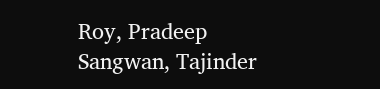Roy, Pradeep Sangwan, Tajinder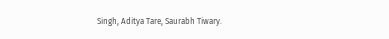Singh, Aditya Tare, Saurabh Tiwary.